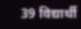39 विद्यार्थी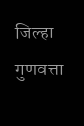जिल्हा गुणवत्ता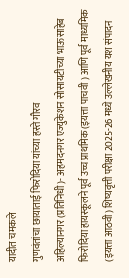यादीत चमकले
गुणवंतांचा छायाताई फिरोदिया यांच्या हस्ते गौरव
अहिल्यानगर (प्रतिनिधी)- अहमदनगर एज्युकेशन सोसायटीच्या भाऊसाहेब फिरोदिया हायस्कूलने पूर्व उच्च प्राथमिक (इयत्ता पाचवी ) आणि पूर्व माध्यमिक (इयत्ता आठवी) शिष्यवृत्ती परीक्षा 2025-26 मध्ये उल्लेखनीय यश संपादन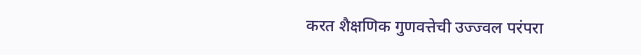करत शैक्षणिक गुणवत्तेची उज्ज्वल परंपरा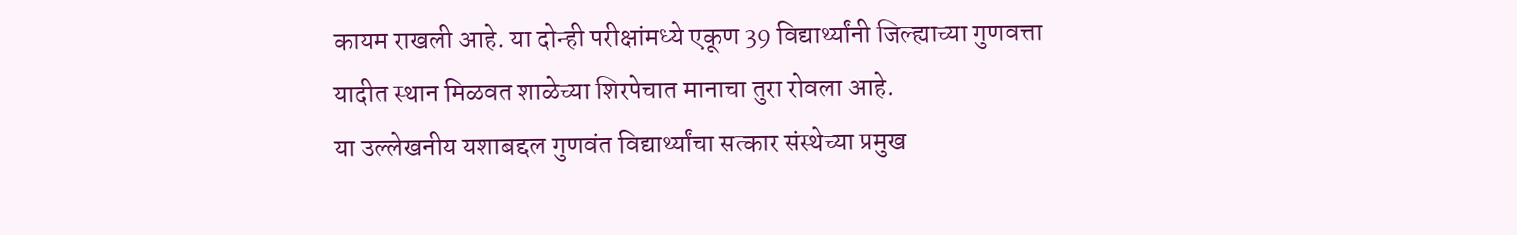कायम राखली आहे. या दोन्ही परीक्षांमध्ये एकूण 39 विद्यार्थ्यांनी जिल्ह्याच्या गुणवत्ता यादीत स्थान मिळवत शाळेच्या शिरपेचात मानाचा तुरा रोवला आहे.
या उल्लेखनीय यशाबद्दल गुणवंत विद्यार्थ्यांचा सत्कार संस्थेच्या प्रमुख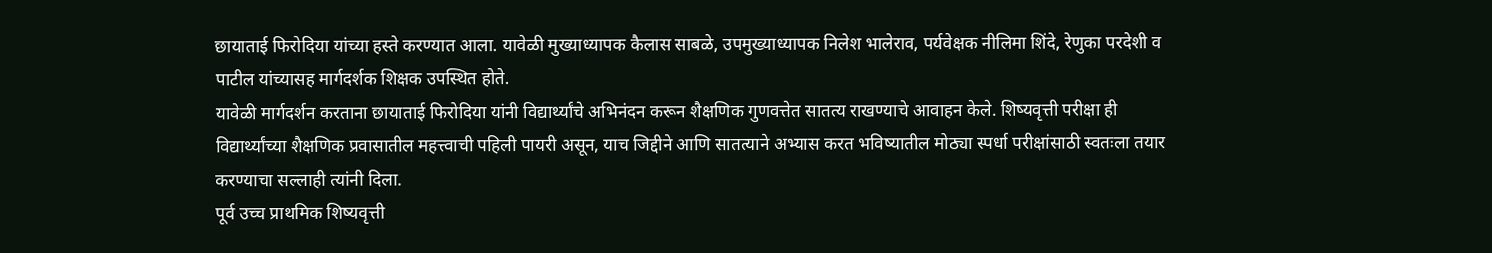छायाताई फिरोदिया यांच्या हस्ते करण्यात आला. यावेळी मुख्याध्यापक कैलास साबळे, उपमुख्याध्यापक निलेश भालेराव, पर्यवेक्षक नीलिमा शिंदे, रेणुका परदेशी व पाटील यांच्यासह मार्गदर्शक शिक्षक उपस्थित होते.
यावेळी मार्गदर्शन करताना छायाताई फिरोदिया यांनी विद्यार्थ्यांचे अभिनंदन करून शैक्षणिक गुणवत्तेत सातत्य राखण्याचे आवाहन केले. शिष्यवृत्ती परीक्षा ही विद्यार्थ्यांच्या शैक्षणिक प्रवासातील महत्त्वाची पहिली पायरी असून, याच जिद्दीने आणि सातत्याने अभ्यास करत भविष्यातील मोठ्या स्पर्धा परीक्षांसाठी स्वतःला तयार करण्याचा सल्लाही त्यांनी दिला.
पूर्व उच्च प्राथमिक शिष्यवृत्ती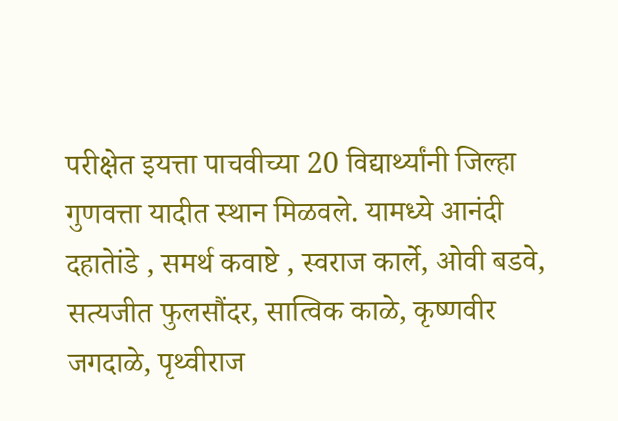परीक्षेत इयत्ता पाचवीच्या 20 विद्यार्थ्यांनी जिल्हा गुणवत्ता यादीत स्थान मिळवले. यामध्ये आनंदी दहातेांडे , समर्थ कवाष्टे , स्वराज कार्ले, ओवी बडवे, सत्यजीत फुलसौंदर, सात्विक काळे, कृष्णवीर जगदाळे, पृथ्वीराज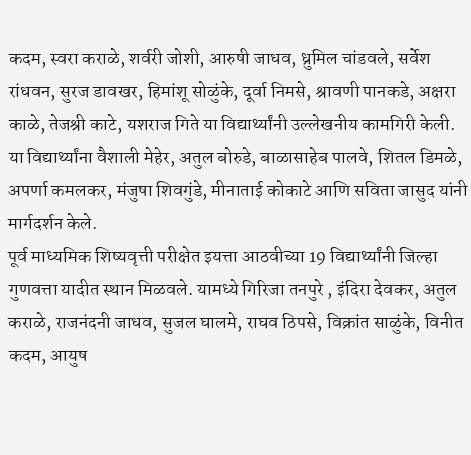कदम, स्वरा कराळे, शर्वरी जोशी, आरुषी जाधव, ध्रुमिल चांडवले, सर्वेश रांधवन, सुरज डावखर, हिमांशू सोळुंके, दूर्वा निमसे, श्रावणी पानकडे, अक्षरा काळे, तेजश्री काटे, यशराज गिते या विद्यार्थ्यांनी उल्लेखनीय कामगिरी केली. या विद्यार्थ्यांना वैशाली मेहेर, अतुल बोरुडे, बाळासाहेब पालवे, शितल डिमळे, अपर्णा कमलकर, मंजुषा शिवगुंडे, मीनाताई कोकाटे आणि सविता जासुद यांनी मार्गदर्शन केले.
पूर्व माध्यमिक शिष्यवृत्ती परीक्षेत इयत्ता आठवीच्या 19 विद्यार्थ्यांनी जिल्हा गुणवत्ता यादीत स्थान मिळवले. यामध्ये गिरिजा तनपुरे , इंदिरा देवकर, अतुल कराळे, राजनंदनी जाधव, सुजल घालमे, राघव ठिपसे, विक्रांत साळुंके, विनीत कदम, आयुष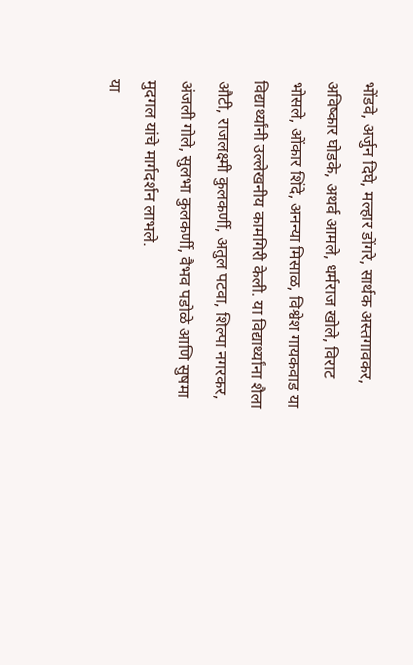भोंडवे, अर्जुन दिघे, मल्हार डोंगरे, सार्थक अस्तगावकर, अविष्कार घोडके, अथर्व आमले, धर्मराज खोले, विराट भोसले, ओंकार शिंदे, अनन्या मिसाळ, विश्वेश गायकवाड या विद्यार्थ्यांनी उल्लेखनीय कामगिरी केली. या विद्यार्थ्यांना शैला औटी, राजलक्ष्मी कुलकर्णी, अतुल पटवा, शिल्पा नगरकर, अंजली गोले, सुलभा कुलकर्णी, वैभव पडोळे आणि सुषमा मुदगल यांचे मार्गदर्शन लाभले.
या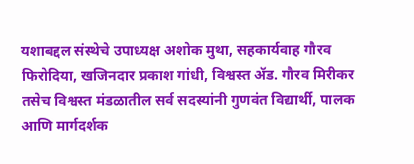यशाबद्दल संस्थेचे उपाध्यक्ष अशोक मुथा, सहकार्यवाह गौरव फिरोदिया, खजिनदार प्रकाश गांधी, विश्वस्त ॲड. गौरव मिरीकर तसेच विश्वस्त मंडळातील सर्व सदस्यांनी गुणवंत विद्यार्थी, पालक आणि मार्गदर्शक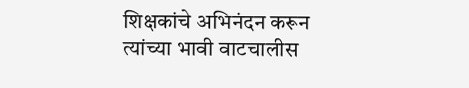शिक्षकांचे अभिनंदन करून त्यांच्या भावी वाटचालीस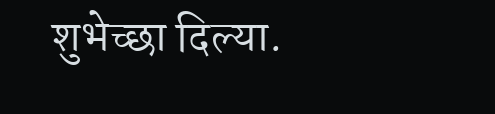शुभेच्छा दिल्या.